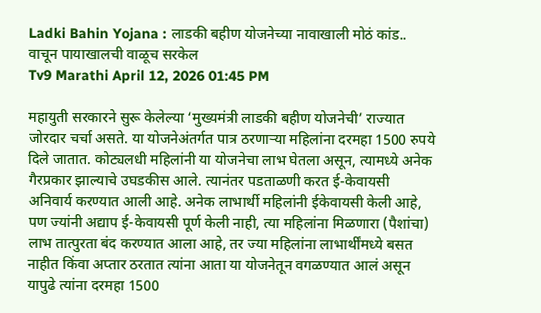Ladki Bahin Yojana : लाडकी बहीण योजनेच्या नावाखाली मोठं कांड.. वाचून पायाखालची वाळूच सरकेल
Tv9 Marathi April 12, 2026 01:45 PM

महायुती सरकारने सुरू केलेल्या ‘मुख्यमंत्री लाडकी बहीण योजनेची’ राज्यात जोरदार चर्चा असते. या योजनेअंतर्गत पात्र ठरणाऱ्या महिलांना दरमहा 1500 रुपये दिले जातात. कोट्यलधी महिलांनी या योजनेचा लाभ घेतला असून, त्यामध्ये अनेक गैरप्रकार झाल्याचे उघडकीस आले. त्यानंतर पडताळणी करत ई-केवायसी अनिवार्य करण्यात आली आहे. अनेक लाभार्थी महिलांनी ईकेवायसी केली आहे, पण ज्यांनी अद्याप ई-केवायसी पूर्ण केली नाही, त्या महिलांना मिळणारा (पैशांचा) लाभ तात्पुरता बंद करण्यात आला आहे, तर ज्या महिलांना लाभार्थींमध्ये बसत नाहीत किंवा अप्तार ठरतात त्यांना आता या योजनेतून वगळण्यात आलं असून यापुढे त्यांना दरमहा 1500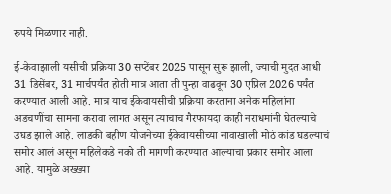रुपये मिळणार नाही.

ई-केवाझाली यसीची प्रक्रिया 30 सप्टेंबर 2025 पासून सुरू झाली, ज्याची मुदत आधी 31 डिसेंबर, 31 मार्चपर्यंत होती मात्र आता ती पुन्हा वाढवून 30 एप्रिल 2026 पर्यंत करण्यात आली आहे. मात्र याच ईकेवायसीची प्रक्रिया करताना अनेक महिलांना अडचणींचा सामना करावा लागत असून त्याचाच गैरफायदा काही नराधमांनी घेतल्याचे उघड झाले आहे. लाडकी बहीण योजनेच्या ईकेवायसीच्या नावाखाली मोठं कांड घडल्याचं समोर आलं असून महिलेकडे नको ती मागणी करण्यात आल्याचा प्रकार समोर आला आहे. यामुळे अख्ख्या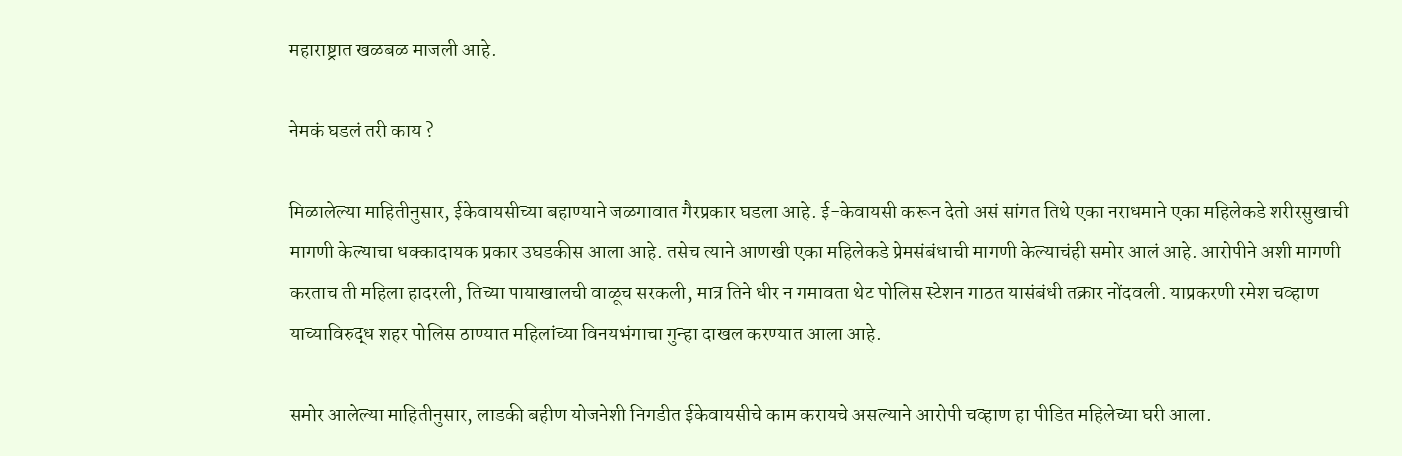महाराष्ट्रात खळबळ माजली आहे.

नेमकं घडलं तरी काय ?

मिळालेल्या माहितीनुसार, ईकेवायसीच्या बहाण्याने जळगावात गैरप्रकार घडला आहे. ई-केवायसी करून देतो असं सांगत तिथे एका नराधमाने एका महिलेकडे शरीरसुखाची मागणी केल्याचा धक्कादायक प्रकार उघडकीस आला आहे. तसेच त्याने आणखी एका महिलेकडे प्रेमसंबंधाची मागणी केल्याचंही समोर आलं आहे. आरोपीने अशी मागणी करताच ती महिला हादरली, तिच्या पायाखालची वाळूच सरकली, मात्र तिने धीर न गमावता थेट पोलिस स्टेशन गाठत यासंबंधी तक्रार नोंदवली. याप्रकरणी रमेश चव्हाण याच्याविरुद्ध शहर पोलिस ठाण्यात महिलांच्या विनयभंगाचा गुन्हा दाखल करण्यात आला आहे.

समोर आलेल्या माहितीनुसार, लाडकी बहीण योजनेशी निगडीत ईकेवायसीचे काम करायचे असल्याने आरोपी चव्हाण हा पीडित महिलेच्या घरी आला.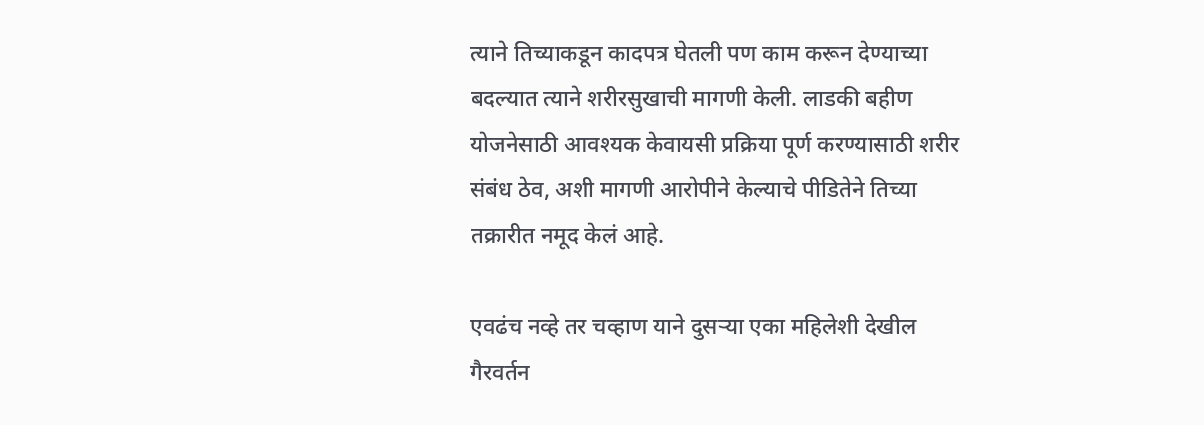त्याने तिच्याकडून कादपत्र घेतली पण काम करून देण्याच्या बदल्यात त्याने शरीरसुखाची मागणी केली. लाडकी बहीण योजनेसाठी आवश्यक केवायसी प्रक्रिया पूर्ण करण्यासाठी शरीर संबंध ठेव, अशी मागणी आरोपीने केल्याचे पीडितेने तिच्या तक्रारीत नमूद केलं आहे.

एवढंच नव्हे तर चव्हाण याने दुसऱ्या एका महिलेशी देखील गैरवर्तन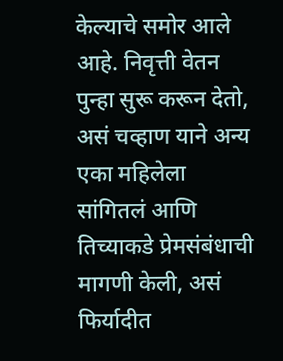केल्याचे समोर आले आहे. निवृत्ती वेतन पुन्हा सुरू करून देतो, असं चव्हाण याने अन्य एका महिलेला सांगितलं आणि तिच्याकडे प्रेमसंबंधाची मागणी केली, असं फिर्यादीत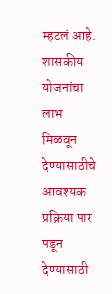म्हटलं आहे. शासकीय योजनांचा लाभ मिळवून देण्यासाठीचे आवश्यक प्रक्रिया पार पडून देण्यासाठी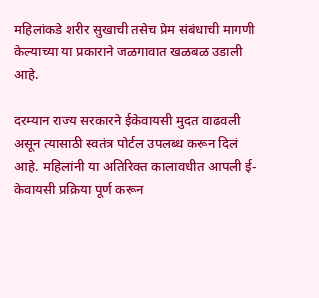महिलांकडे शरीर सुखाची तसेच प्रेम संबंधाची मागणी केल्याच्या या प्रकाराने जळगावात खळबळ उडाली आहे.

दरम्यान राज्य सरकारने ईकेवायसी मुदत वाढवली असून त्यासाठी स्वतंत्र पोर्टल उपलब्ध करून दिलं आहे. महिलांनी या अतिरिक्त कालावधीत आपली ई-केवायसी प्रक्रिया पूर्ण करून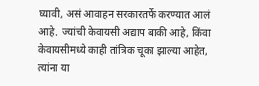घ्यावी, असं आवाहन सरकारतर्फे करण्यात आलं आहे. ज्यांची केवायसी अद्याप बाकी आहे, किंवा केवायसीमध्ये काही तांत्रिक चूका झाल्या आहेत, त्यांना या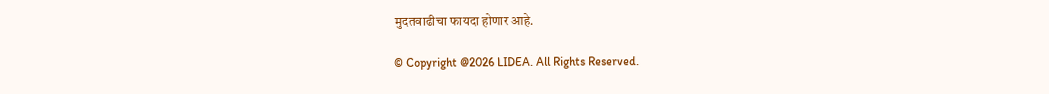मुदतवाढीचा फायदा होणार आहे.

© Copyright @2026 LIDEA. All Rights Reserved.